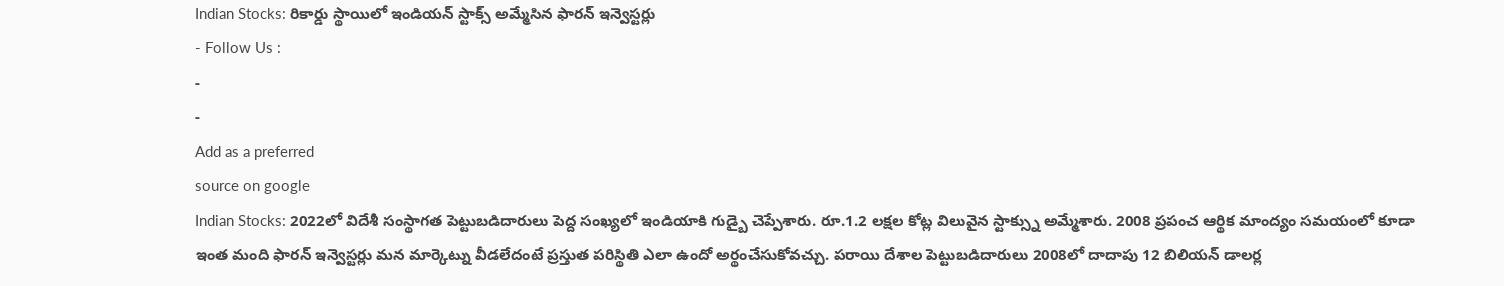Indian Stocks: రికార్డు స్థాయిలో ఇండియన్ స్టాక్స్ అమ్మేసిన ఫారన్ ఇన్వెస్టర్లు
- Follow Us :
-
-
Add as a preferred
source on google
Indian Stocks: 2022లో విదేశీ సంస్థాగత పెట్టుబడిదారులు పెద్ద సంఖ్యలో ఇండియాకి గుడ్బై చెప్పేశారు. రూ.1.2 లక్షల కోట్ల విలువైన స్టాక్స్ను అమ్మేశారు. 2008 ప్రపంచ ఆర్థిక మాంద్యం సమయంలో కూడా ఇంత మంది ఫారన్ ఇన్వెస్టర్లు మన మార్కెట్ను వీడలేదంటే ప్రస్తుత పరిస్థితి ఎలా ఉందో అర్థంచేసుకోవచ్చు. పరాయి దేశాల పెట్టుబడిదారులు 2008లో దాదాపు 12 బిలియన్ డాలర్ల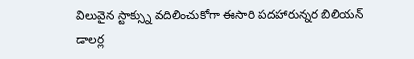విలువైన స్టాక్స్ను వదిలించుకోగా ఈసారి పదహారున్నర బిలియన్ డాలర్ల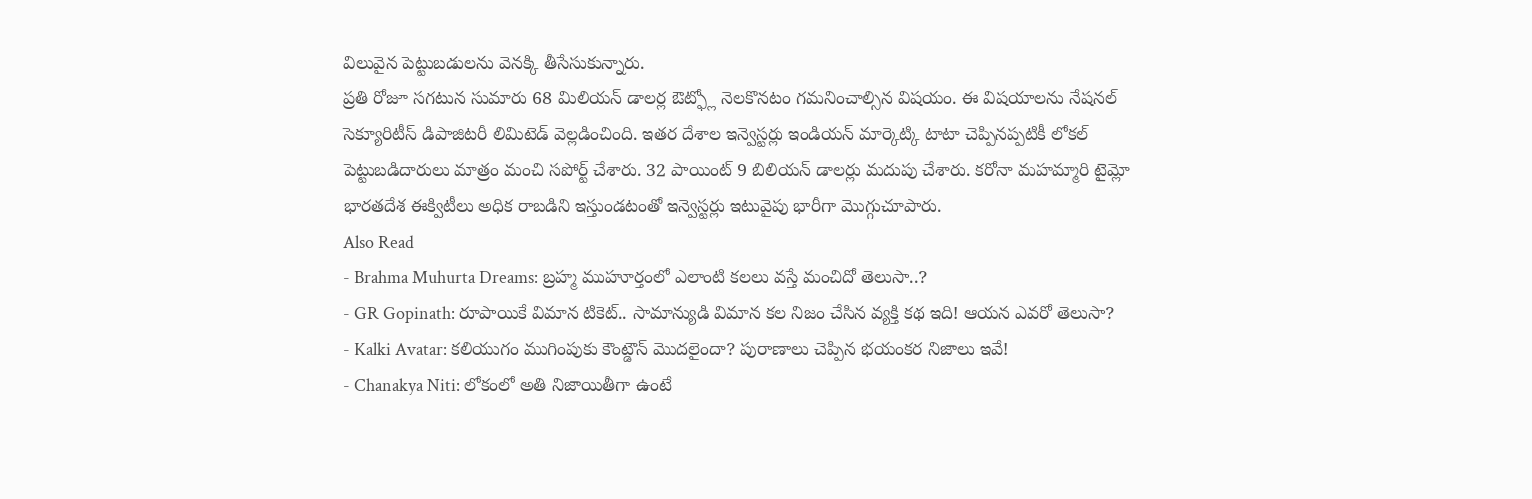విలువైన పెట్టుబడులను వెనక్కి తీసేసుకున్నారు.
ప్రతి రోజూ సగటున సుమారు 68 మిలియన్ డాలర్ల ఔట్ఫ్లో నెలకొనటం గమనించాల్సిన విషయం. ఈ విషయాలను నేషనల్ సెక్యూరిటీస్ డిపాజిటరీ లిమిటెడ్ వెల్లడించింది. ఇతర దేశాల ఇన్వెస్టర్లు ఇండియన్ మార్కెట్కి టాటా చెప్పినప్పటికీ లోకల్ పెట్టుబడిదారులు మాత్రం మంచి సపోర్ట్ చేశారు. 32 పాయింట్ 9 బిలియన్ డాలర్లు మదుపు చేశారు. కరోనా మహమ్మారి టైమ్లో భారతదేశ ఈక్విటీలు అధిక రాబడిని ఇస్తుండటంతో ఇన్వెస్టర్లు ఇటువైపు భారీగా మొగ్గుచూపారు.
Also Read
- Brahma Muhurta Dreams: బ్రహ్మ ముహూర్తంలో ఎలాంటి కలలు వస్తే మంచిదో తెలుసా..?
- GR Gopinath: రూపాయికే విమాన టికెట్.. సామాన్యుడి విమాన కల నిజం చేసిన వ్యక్తి కథ ఇది! ఆయన ఎవరో తెలుసా?
- Kalki Avatar: కలియుగం ముగింపుకు కౌంట్డౌన్ మొదలైందా? పురాణాలు చెప్పిన భయంకర నిజాలు ఇవే!
- Chanakya Niti: లోకంలో అతి నిజాయితీగా ఉంటే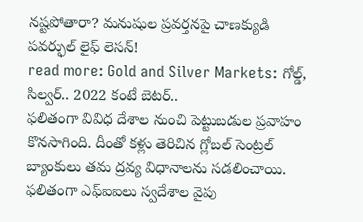నష్టపోతారా? మనుషుల ప్రవర్తనపై చాణక్యుడి పవర్ఫుల్ లైఫ్ లెసన్!
read more: Gold and Silver Markets: గోల్డ్, సిల్వర్.. 2022 కంటే బెటర్..
ఫలితంగా వివిధ దేశాల నుంచి పెట్టుబడుల ప్రవాహం కొనసాగింది. దీంతో కళ్లు తెరిచిన గ్లోబల్ సెంట్రల్ బ్యాంకులు తమ ద్రవ్య విధానాలను సడలించాయి. ఫలితంగా ఎఫ్ఐఐలు స్వదేశాల వైపు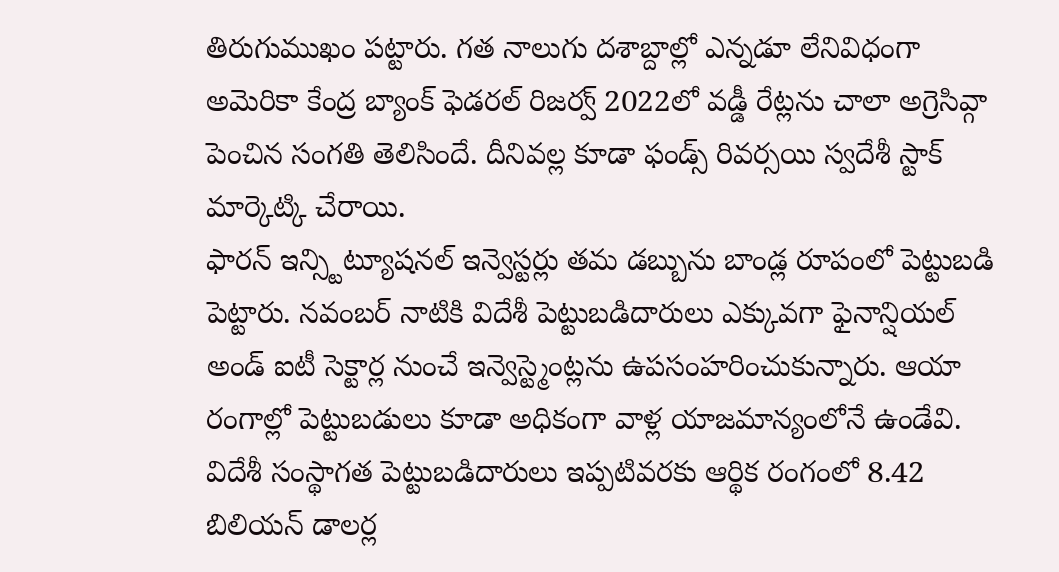తిరుగుముఖం పట్టారు. గత నాలుగు దశాబ్దాల్లో ఎన్నడూ లేనివిధంగా అమెరికా కేంద్ర బ్యాంక్ ఫెడరల్ రిజర్వ్ 2022లో వడ్డీ రేట్లను చాలా అగ్రెసివ్గా పెంచిన సంగతి తెలిసిందే. దీనివల్ల కూడా ఫండ్స్ రివర్సయి స్వదేశీ స్టాక్ మార్కెట్కి చేరాయి.
ఫారన్ ఇన్స్టిట్యూషనల్ ఇన్వెస్టర్లు తమ డబ్బును బాండ్ల రూపంలో పెట్టుబడి పెట్టారు. నవంబర్ నాటికి విదేశీ పెట్టుబడిదారులు ఎక్కువగా ఫైనాన్షియల్ అండ్ ఐటీ సెక్టార్ల నుంచే ఇన్వెస్ట్మెంట్లను ఉపసంహరించుకున్నారు. ఆయా రంగాల్లో పెట్టుబడులు కూడా అధికంగా వాళ్ల యాజమాన్యంలోనే ఉండేవి. విదేశీ సంస్థాగత పెట్టుబడిదారులు ఇప్పటివరకు ఆర్థిక రంగంలో 8.42 బిలియన్ డాలర్ల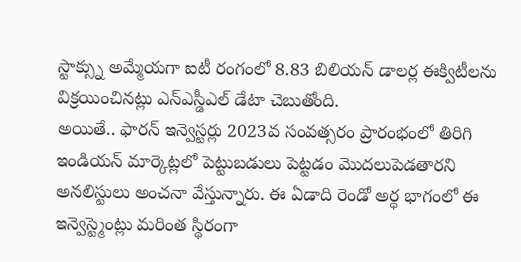స్టాక్స్ను అమ్మేయగా ఐటీ రంగంలో 8.83 బిలియన్ డాలర్ల ఈక్విటీలను విక్రయించినట్లు ఎన్ఎస్డీఎల్ డేటా చెబుతోంది.
అయితే.. ఫారన్ ఇన్వెస్టర్లు 2023వ సంవత్సరం ప్రారంభంలో తిరిగి ఇండియన్ మార్కెట్లలో పెట్టుబడులు పెట్టడం మొదలుపెడతారని అనలిస్టులు అంచనా వేస్తున్నారు. ఈ ఏడాది రెండో అర్ధ భాగంలో ఈ ఇన్వెస్ట్మెంట్లు మరింత స్థిరంగా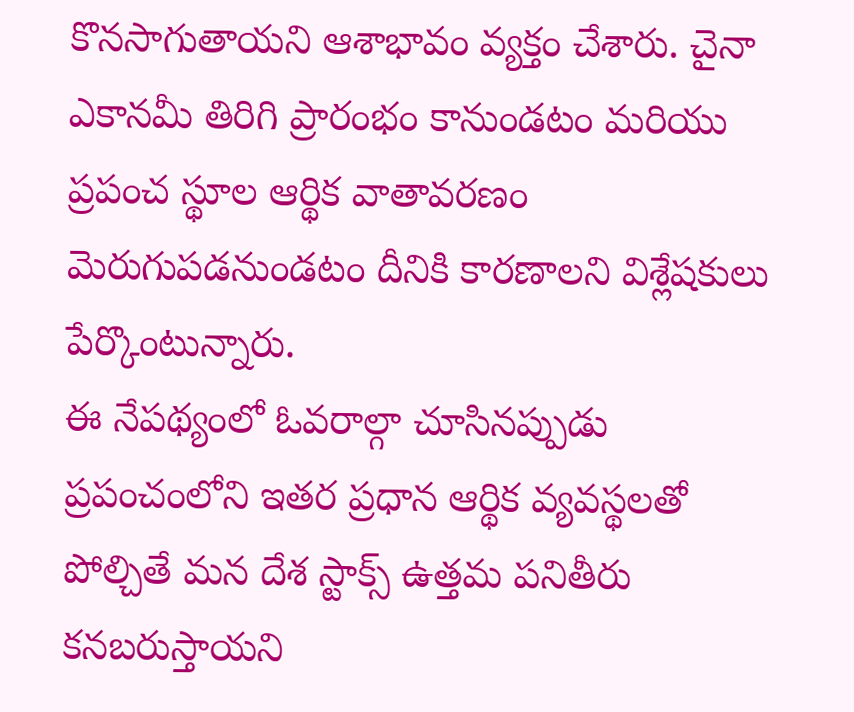కొనసాగుతాయని ఆశాభావం వ్యక్తం చేశారు. చైనా ఎకానమీ తిరిగి ప్రారంభం కానుండటం మరియు ప్రపంచ స్థూల ఆర్థిక వాతావరణం మెరుగుపడనుండటం దీనికి కారణాలని విశ్లేషకులు పేర్కొంటున్నారు.
ఈ నేపథ్యంలో ఓవరాల్గా చూసినప్పుడు ప్రపంచంలోని ఇతర ప్రధాన ఆర్థిక వ్యవస్థలతో పోల్చితే మన దేశ స్టాక్స్ ఉత్తమ పనితీరు కనబరుస్తాయని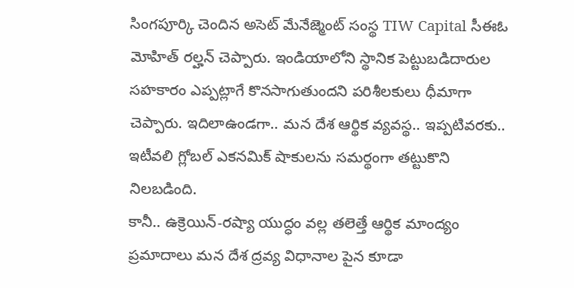సింగపూర్కి చెందిన అసెట్ మేనేజ్మెంట్ సంస్థ TIW Capital సీఈఓ మోహిత్ రల్హన్ చెప్పారు. ఇండియాలోని స్థానిక పెట్టుబడిదారుల సహకారం ఎప్పట్లాగే కొనసాగుతుందని పరిశీలకులు ధీమాగా చెప్పారు. ఇదిలాఉండగా.. మన దేశ ఆర్థిక వ్యవస్థ.. ఇప్పటివరకు.. ఇటీవలి గ్లోబల్ ఎకనమిక్ షాకులను సమర్థంగా తట్టుకొని నిలబడింది.
కానీ.. ఉక్రెయిన్-రష్యా యుద్ధం వల్ల తలెత్తే ఆర్థిక మాంద్యం ప్రమాదాలు మన దేశ ద్రవ్య విధానాల పైన కూడా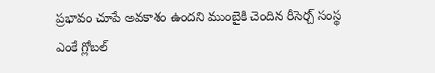ప్రభావం చూపే అవకాశం ఉందని ముంబైకి చెందిన రీసెర్చ్ సంస్థ ఎంకే గ్లోబల్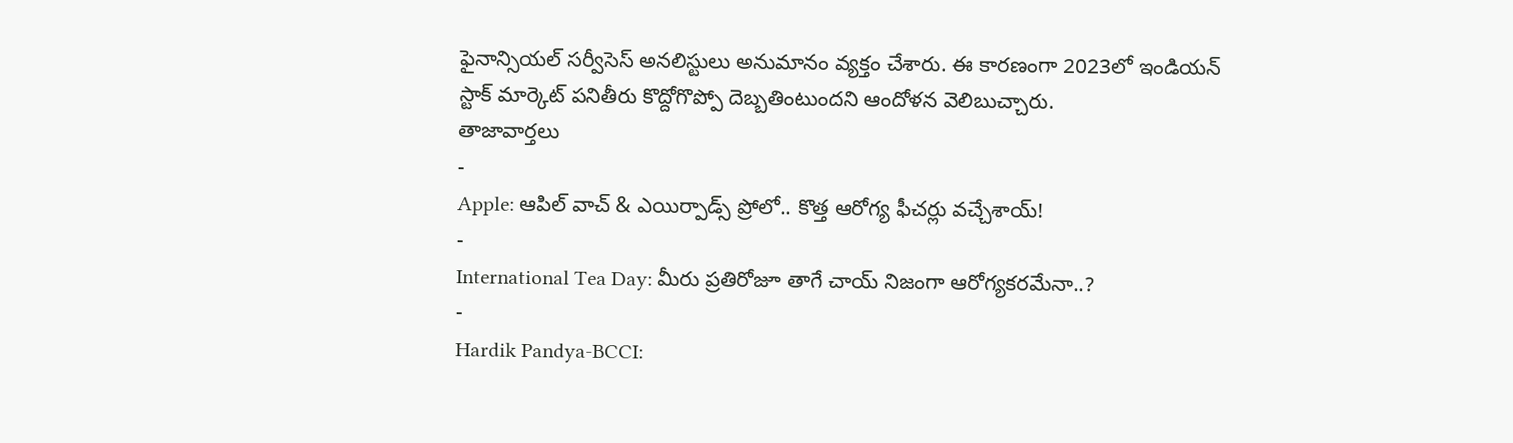ఫైనాన్సియల్ సర్వీసెస్ అనలిస్టులు అనుమానం వ్యక్తం చేశారు. ఈ కారణంగా 2023లో ఇండియన్ స్టాక్ మార్కెట్ పనితీరు కొద్దోగొప్పో దెబ్బతింటుందని ఆందోళన వెలిబుచ్చారు.
తాజావార్తలు
-
Apple: ఆపిల్ వాచ్ & ఎయిర్పాడ్స్ ప్రోలో.. కొత్త ఆరోగ్య ఫీచర్లు వచ్చేశాయ్!
-
International Tea Day: మీరు ప్రతిరోజూ తాగే చాయ్ నిజంగా ఆరోగ్యకరమేనా..?
-
Hardik Pandya-BCCI: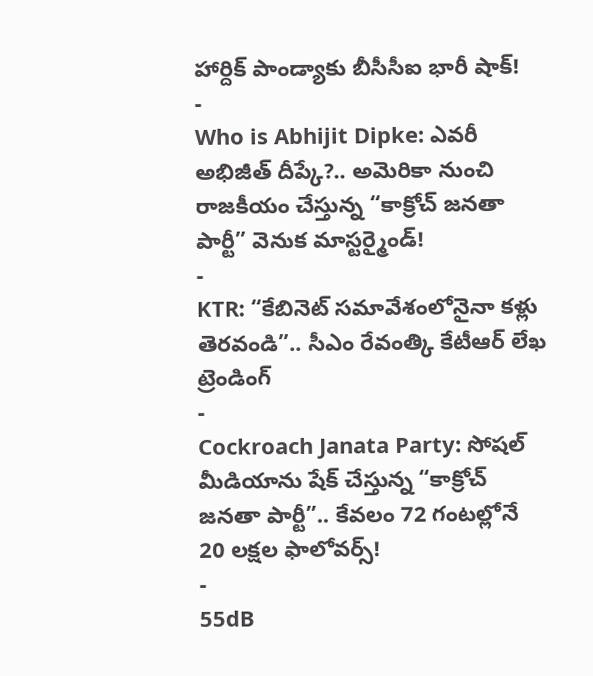హార్దిక్ పాండ్యాకు బీసీసీఐ భారీ షాక్!
-
Who is Abhijit Dipke: ఎవరీ అభిజీత్ దీప్కే?.. అమెరికా నుంచి రాజకీయం చేస్తున్న “కాక్రోచ్ జనతా పార్టీ” వెనుక మాస్టర్మైండ్!
-
KTR: “కేబినెట్ సమావేశంలోనైనా కళ్లు తెరవండి”.. సీఎం రేవంత్కి కేటీఆర్ లేఖ
ట్రెండింగ్
-
Cockroach Janata Party: సోషల్ మీడియాను షేక్ చేస్తున్న “కాక్రోచ్ జనతా పార్టీ”.. కేవలం 72 గంటల్లోనే 20 లక్షల ఫాలోవర్స్!
-
55dB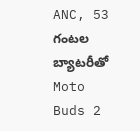ANC, 53 గంటల బ్యాటరీతో Moto Buds 2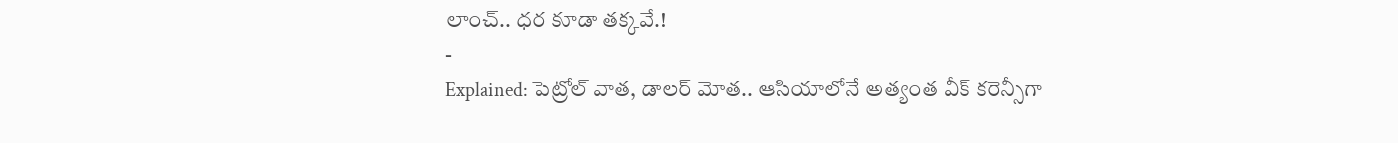లాంచ్.. ధర కూడా తక్కవే.!
-
Explained: పెట్రోల్ వాత, డాలర్ మోత.. ఆసియాలోనే అత్యంత వీక్ కరెన్సీగా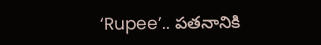‘Rupee’.. పతనానికి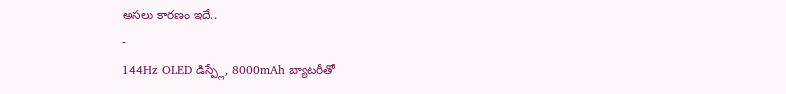అసలు కారణం ఇదే..
-
144Hz OLED డిస్ప్లే, 8000mAh బ్యాటరీతో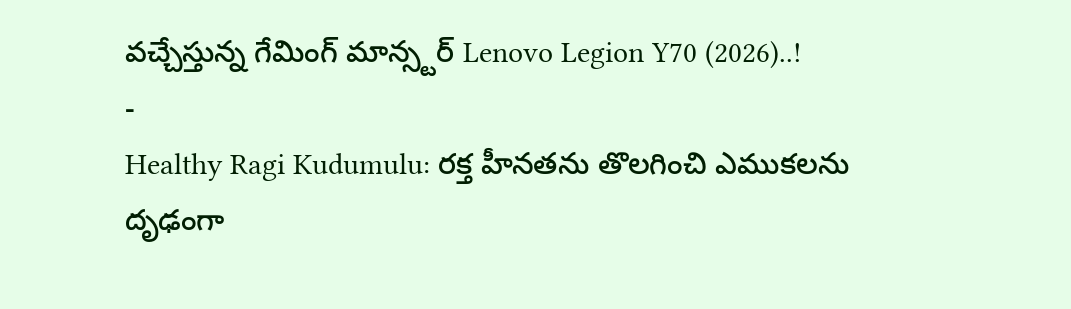వచ్చేస్తున్న గేమింగ్ మాన్స్టర్ Lenovo Legion Y70 (2026)..!
-
Healthy Ragi Kudumulu: రక్త హీనతను తొలగించి ఎముకలను దృఢంగా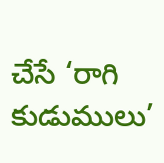చేసే ‘రాగి కుడుములు’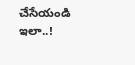చేసేయండి ఇలా..!